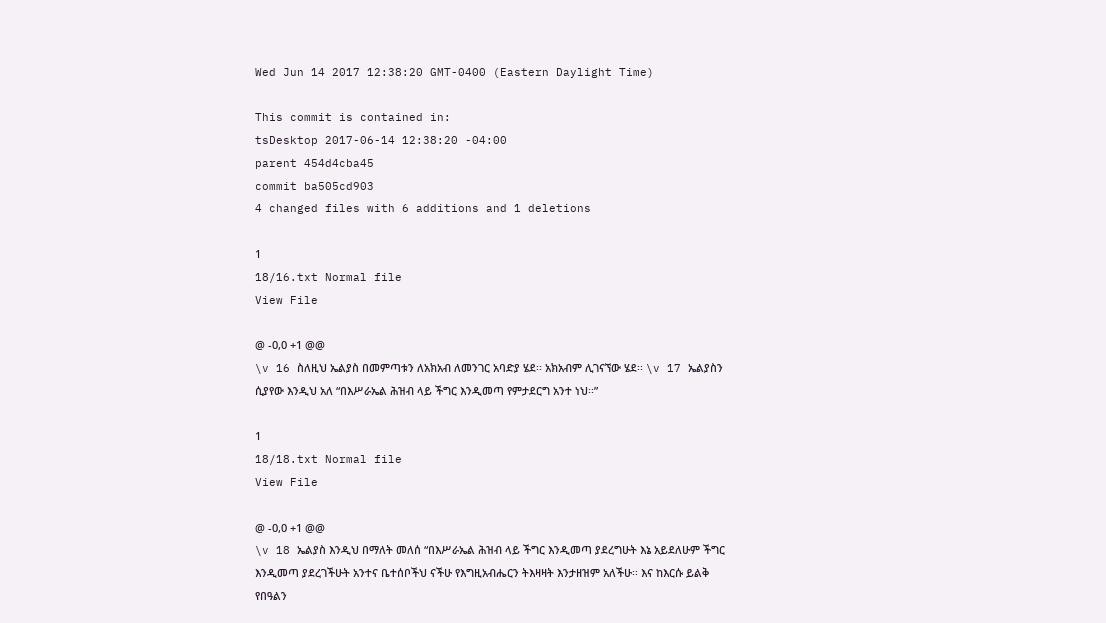Wed Jun 14 2017 12:38:20 GMT-0400 (Eastern Daylight Time)

This commit is contained in:
tsDesktop 2017-06-14 12:38:20 -04:00
parent 454d4cba45
commit ba505cd903
4 changed files with 6 additions and 1 deletions

1
18/16.txt Normal file
View File

@ -0,0 +1 @@
\v 16 ስለዚህ ኤልያስ በመምጣቱን ለአክአብ ለመንገር አባድያ ሄደ፡፡ አክአብም ሊገናኘው ሄደ፡፡ \v 17 ኤልያስን ሲያየው እንዲህ አለ “በእሥራኤል ሕዝብ ላይ ችግር እንዲመጣ የምታደርግ አንተ ነህ፡፡”

1
18/18.txt Normal file
View File

@ -0,0 +1 @@
\v 18 ኤልያስ እንዲህ በማለት መለሰ “በእሥራኤል ሕዝብ ላይ ችግር እንዲመጣ ያደረግሁት እኔ አይደለሁም ችግር እንዲመጣ ያደረገችሁት አንተና ቤተሰቦችህ ናችሁ የእግዚአብሔርን ትእዛዛት እንታዘዝም አለችሁ፡፡ እና ከእርሱ ይልቅ የበዓልን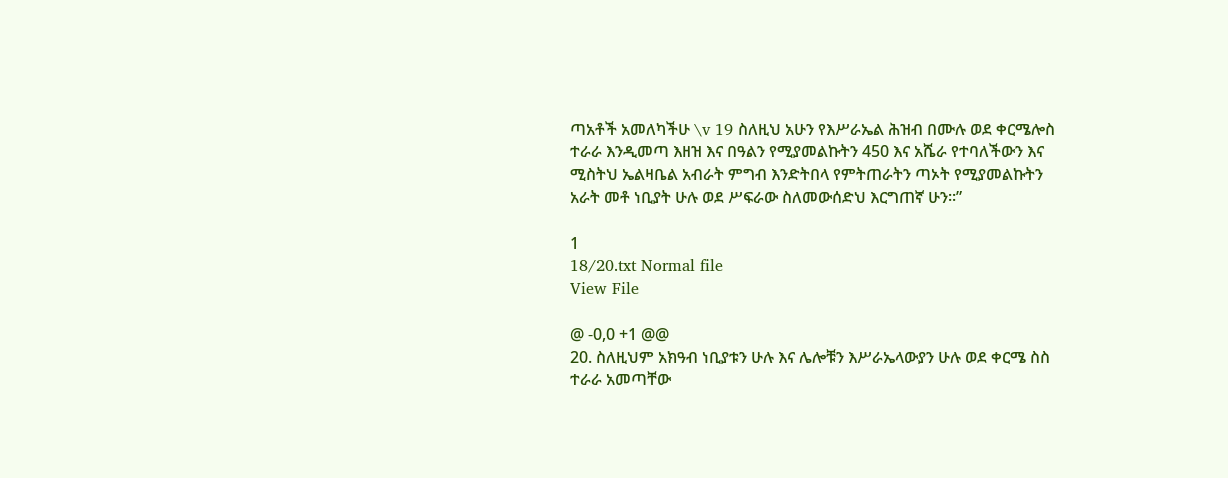ጣአቶች አመለካችሁ \v 19 ስለዚህ አሁን የእሥራኤል ሕዝብ በሙሉ ወደ ቀርሜሎስ ተራራ እንዲመጣ እዘዝ እና በዓልን የሚያመልኩትን 450 እና አሼራ የተባለችውን እና ሚስትህ ኤልዛቤል አብራት ምግብ እንድትበላ የምትጠራትን ጣኦት የሚያመልኩትን አራት መቶ ነቢያት ሁሉ ወደ ሥፍራው ስለመውሰድህ እርግጠኛ ሁን፡፡”

1
18/20.txt Normal file
View File

@ -0,0 +1 @@
20. ስለዚህም አክዓብ ነቢያቱን ሁሉ እና ሌሎቹን እሥራኤላውያን ሁሉ ወደ ቀርሜ ስስ ተራራ አመጣቸው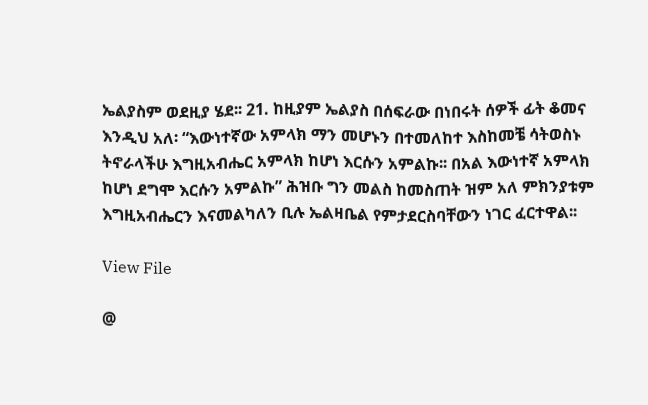ኤልያስም ወደዚያ ሄደ፡፡ 21. ከዚያም ኤልያስ በሰፍራው በነበሩት ሰዎች ፊት ቆመና እንዲህ አለ፡ “እውነተኛው አምላክ ማን መሆኑን በተመለከተ እስከመቼ ሳትወስኑ ትኖራላችሁ እግዚአብሔር አምላክ ከሆነ እርሱን አምልኩ፡፡ በአል እውነተኛ አምላክ ከሆነ ደግሞ እርሱን አምልኩ” ሕዝቡ ግን መልስ ከመስጠት ዝም አለ ምክንያቱም እግዚአብሔርን እናመልካለን ቢሉ ኤልዛቤል የምታደርስባቸውን ነገር ፈርተዋል፡፡

View File

@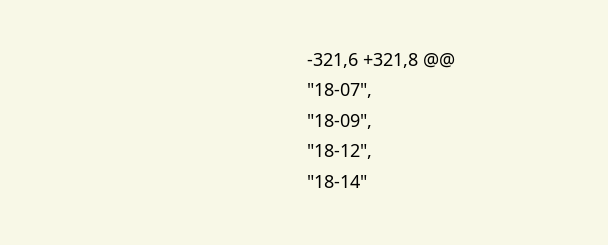-321,6 +321,8 @@
"18-07",
"18-09",
"18-12",
"18-14"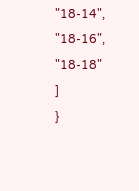"18-14",
"18-16",
"18-18"
]
}